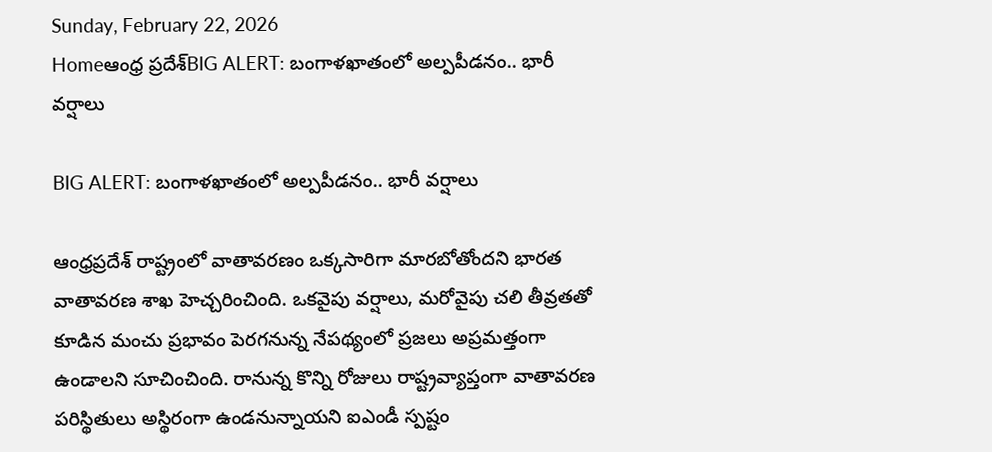Sunday, February 22, 2026
Homeఆంధ్ర ప్రదేశ్BIG ALERT: బంగాళఖాతంలో అల్పపీడనం.. భారీ వర్షాలు

BIG ALERT: బంగాళఖాతంలో అల్పపీడనం.. భారీ వర్షాలు

ఆంధ్రప్రదేశ్ రాష్ట్రంలో వాతావరణం ఒక్కసారిగా మారబోతోందని భారత వాతావరణ శాఖ హెచ్చరించింది. ఒకవైపు వర్షాలు, మరోవైపు చలి తీవ్రతతో కూడిన మంచు ప్రభావం పెరగనున్న నేపథ్యంలో ప్రజలు అప్రమత్తంగా ఉండాలని సూచించింది. రానున్న కొన్ని రోజులు రాష్ట్రవ్యాప్తంగా వాతావరణ పరిస్థితులు అస్థిరంగా ఉండనున్నాయని ఐఎండీ స్పష్టం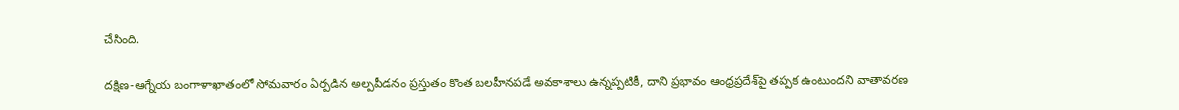చేసింది.

దక్షిణ-ఆగ్నేయ బంగాళాఖాతంలో సోమవారం ఏర్పడిన అల్పపీడనం ప్రస్తుతం కొంత బలహీనపడే అవకాశాలు ఉన్నప్పటికీ, దాని ప్రభావం ఆంధ్రప్రదేశ్‌పై తప్పక ఉంటుందని వాతావరణ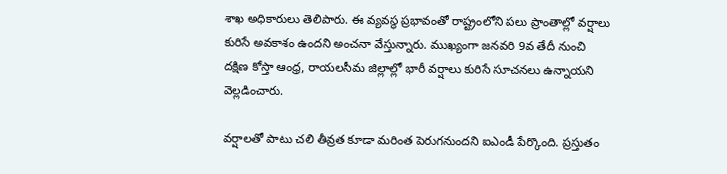శాఖ అధికారులు తెలిపారు. ఈ వ్యవస్థ ప్రభావంతో రాష్ట్రంలోని పలు ప్రాంతాల్లో వర్షాలు కురిసే అవకాశం ఉందని అంచనా వేస్తున్నారు. ముఖ్యంగా జనవరి 9వ తేదీ నుంచి దక్షిణ కోస్తా ఆంధ్ర, రాయలసీమ జిల్లాల్లో భారీ వర్షాలు కురిసే సూచనలు ఉన్నాయని వెల్లడించారు.

వర్షాలతో పాటు చలి తీవ్రత కూడా మరింత పెరుగనుందని ఐఎండీ పేర్కొంది. ప్రస్తుతం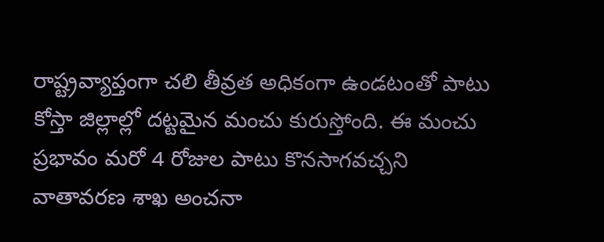రాష్ట్రవ్యాప్తంగా చలి తీవ్రత అధికంగా ఉండటంతో పాటు కోస్తా జిల్లాల్లో దట్టమైన మంచు కురుస్తోంది. ఈ మంచు ప్రభావం మరో 4 రోజుల పాటు కొనసాగవచ్చని వాతావరణ శాఖ అంచనా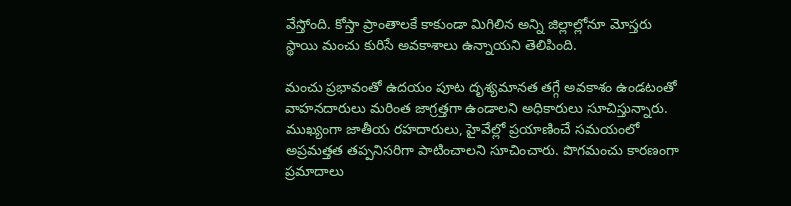వేస్తోంది. కోస్తా ప్రాంతాలకే కాకుండా మిగిలిన అన్ని జిల్లాల్లోనూ మోస్తరు స్థాయి మంచు కురిసే అవకాశాలు ఉన్నాయని తెలిపింది.

మంచు ప్రభావంతో ఉదయం పూట దృశ్యమానత తగ్గే అవకాశం ఉండటంతో వాహనదారులు మరింత జాగ్రత్తగా ఉండాలని అధికారులు సూచిస్తున్నారు. ముఖ్యంగా జాతీయ రహదారులు, హైవేల్లో ప్రయాణించే సమయంలో అప్రమత్తత తప్పనిసరిగా పాటించాలని సూచించారు. పొగమంచు కారణంగా ప్రమాదాలు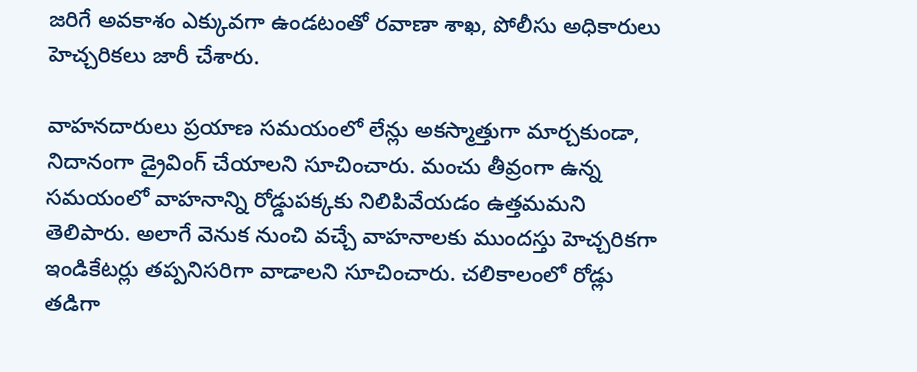జరిగే అవకాశం ఎక్కువగా ఉండటంతో రవాణా శాఖ, పోలీసు అధికారులు హెచ్చరికలు జారీ చేశారు.

వాహనదారులు ప్రయాణ సమయంలో లేన్లు అకస్మాత్తుగా మార్చకుండా, నిదానంగా డ్రైవింగ్ చేయాలని సూచించారు. మంచు తీవ్రంగా ఉన్న సమయంలో వాహనాన్ని రోడ్డుపక్కకు నిలిపివేయడం ఉత్తమమని తెలిపారు. అలాగే వెనుక నుంచి వచ్చే వాహనాలకు ముందస్తు హెచ్చరికగా ఇండికేటర్లు తప్పనిసరిగా వాడాలని సూచించారు. చలికాలంలో రోడ్లు తడిగా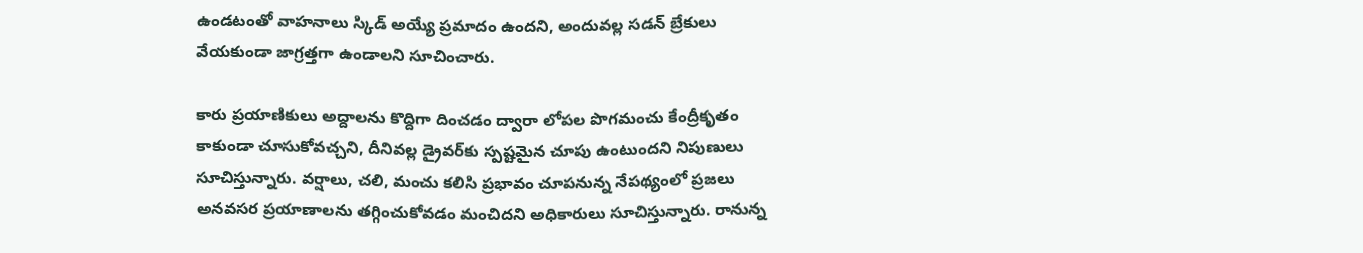ఉండటంతో వాహనాలు స్కిడ్ అయ్యే ప్రమాదం ఉందని, అందువల్ల సడన్ బ్రేకులు వేయకుండా జాగ్రత్తగా ఉండాలని సూచించారు.

కారు ప్రయాణికులు అద్దాలను కొద్దిగా దించడం ద్వారా లోపల పొగమంచు కేంద్రీకృతం కాకుండా చూసుకోవచ్చని, దీనివల్ల డ్రైవర్‌కు స్పష్టమైన చూపు ఉంటుందని నిపుణులు సూచిస్తున్నారు. వర్షాలు, చలి, మంచు కలిసి ప్రభావం చూపనున్న నేపథ్యంలో ప్రజలు అనవసర ప్రయాణాలను తగ్గించుకోవడం మంచిదని అధికారులు సూచిస్తున్నారు. రానున్న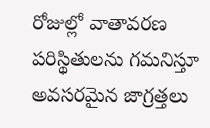రోజుల్లో వాతావరణ పరిస్థితులను గమనిస్తూ అవసరమైన జాగ్రత్తలు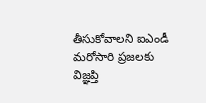తీసుకోవాలని ఐఎండీ మరోసారి ప్రజలకు విజ్ఞప్తి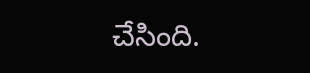చేసింది.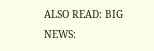ALSO READ: BIG NEWS: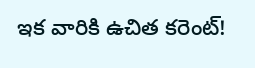ఇక వారికి ఉచిత కరెంట్!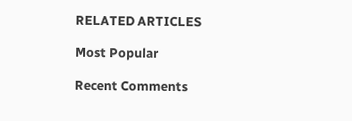RELATED ARTICLES

Most Popular

Recent Comments